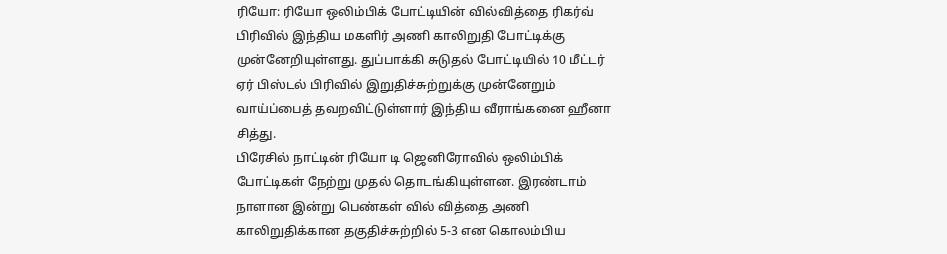ரியோ: ரியோ ஒலிம்பிக் போட்டியின் வில்வித்தை ரிகர்வ் பிரிவில் இந்திய மகளிர் அணி காலிறுதி போட்டிக்கு முன்னேறியுள்ளது. துப்பாக்கி சுடுதல் போட்டியில் 10 மீட்டர் ஏர் பிஸ்டல் பிரிவில் இறுதிச்சுற்றுக்கு முன்னேறும் வாய்ப்பைத் தவறவிட்டுள்ளார் இந்திய வீராங்கனை ஹீனா சித்து.
பிரேசில் நாட்டின் ரியோ டி ஜெனிரோவில் ஒலிம்பிக் போட்டிகள் நேற்று முதல் தொடங்கியுள்ளன. இரண்டாம் நாளான இன்று பெண்கள் வில் வித்தை அணி காலிறுதிக்கான தகுதிச்சுற்றில் 5-3 என கொலம்பிய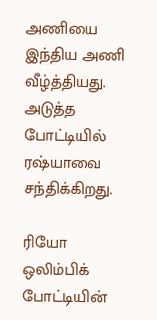அணியை இந்திய அணி வீழ்த்தியது. அடுத்த போட்டியில் ரஷ்யாவை சந்திக்கிறது.

ரியோ ஒலிம்பிக் போட்டியின்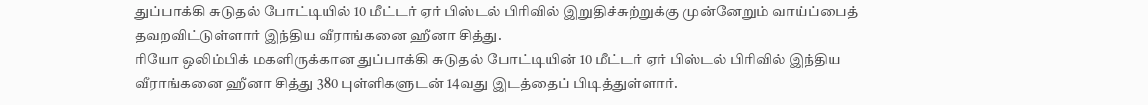துப்பாக்கி சுடுதல் போட்டியில் 10 மீட்டர் ஏர் பிஸ்டல் பிரிவில் இறுதிச்சுற்றுக்கு முன்னேறும் வாய்ப்பைத் தவறவிட்டுள்ளார் இந்திய வீராங்கனை ஹீனா சித்து.
ரியோ ஒலிம்பிக் மகளிருக்கான துப்பாக்கி சுடுதல் போட்டியின் 10 மீட்டர் ஏர் பிஸ்டல் பிரிவில் இந்திய வீராங்கனை ஹீனா சித்து 380 புள்ளிகளுடன் 14வது இடத்தைப் பிடித்துள்ளார்.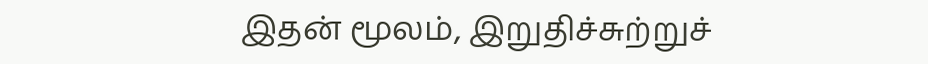இதன் மூலம், இறுதிச்சுற்றுச்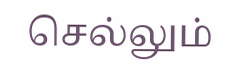செல்லும்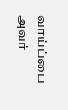வாய்ப்பை அவர்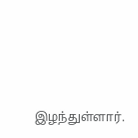இழந்துள்ளார்.